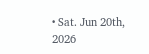• Sat. Jun 20th, 2026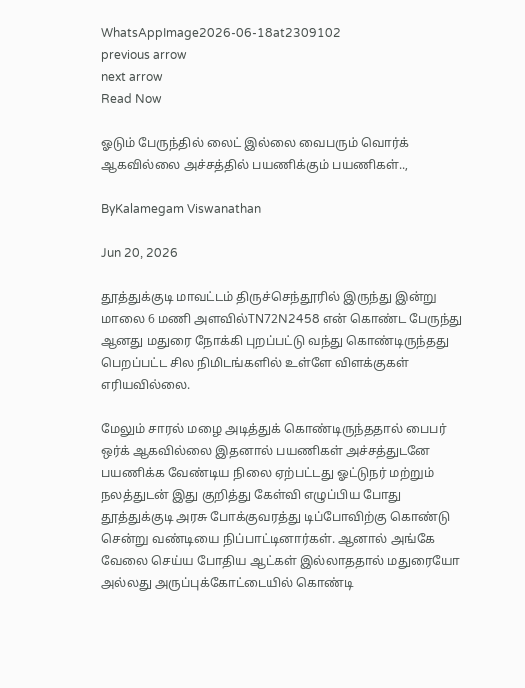WhatsAppImage2026-06-18at2309102
previous arrow
next arrow
Read Now

ஓடும் பேருந்தில் லைட் இல்லை வைபரும் வொர்க் ஆகவில்லை அச்சத்தில் பயணிக்கும் பயணிகள்..,

ByKalamegam Viswanathan

Jun 20, 2026

தூத்துக்குடி மாவட்டம் திருச்செந்தூரில் இருந்து இன்று மாலை 6 மணி அளவில்TN72N2458 என் கொண்ட பேருந்து ஆனது மதுரை நோக்கி புறப்பட்டு வந்து கொண்டிருந்தது பெறப்பட்ட சில நிமிடங்களில் உள்ளே விளக்குகள் எரியவில்லை.

மேலும் சாரல் மழை அடித்துக் கொண்டிருந்ததால் பைபர் ஒர்க் ஆகவில்லை இதனால் பயணிகள் அச்சத்துடனே பயணிக்க வேண்டிய நிலை ஏற்பட்டது ஓட்டுநர் மற்றும் நலத்துடன் இது குறித்து கேள்வி எழுப்பிய போது தூத்துக்குடி அரசு போக்குவரத்து டிப்போவிற்கு கொண்டு சென்று வண்டியை நிப்பாட்டினார்கள். ஆனால் அங்கே வேலை செய்ய போதிய ஆட்கள் இல்லாததால் மதுரையோ அல்லது அருப்புக்கோட்டையில் கொண்டி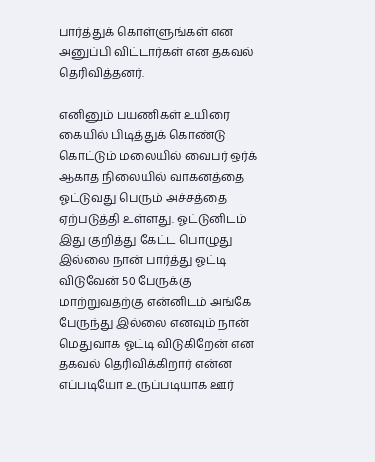பார்த்துக் கொள்ளுங்கள் என அனுப்பி விட்டார்கள் என தகவல் தெரிவித்தனர்.

எனினும் பயணிகள் உயிரை கையில் பிடித்துக் கொண்டு கொட்டும் மலையில் வைபர் ஒர்க் ஆகாத நிலையில் வாகனத்தை ஓட்டுவது பெரும் அச்சத்தை ஏற்படுத்தி உள்ளது. ஓட்டுனிடம் இது குறித்து கேட்ட பொழுது இல்லை நான் பார்த்து ஓட்டி விடுவேன் 50 பேருக்கு மாற்றுவதற்கு என்னிடம் அங்கே பேருந்து இல்லை எனவும் நான் மெதுவாக ஓட்டி விடுகிறேன் என தகவல் தெரிவிக்கிறார் என்ன எப்படியோ உருப்படியாக ஊர்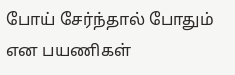போய் சேர்ந்தால் போதும் என பயணிகள்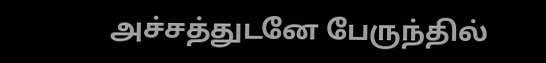அச்சத்துடனே பேருந்தில்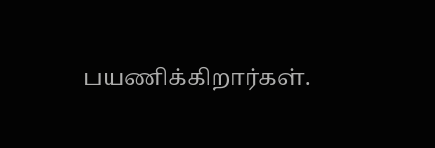பயணிக்கிறார்கள்.